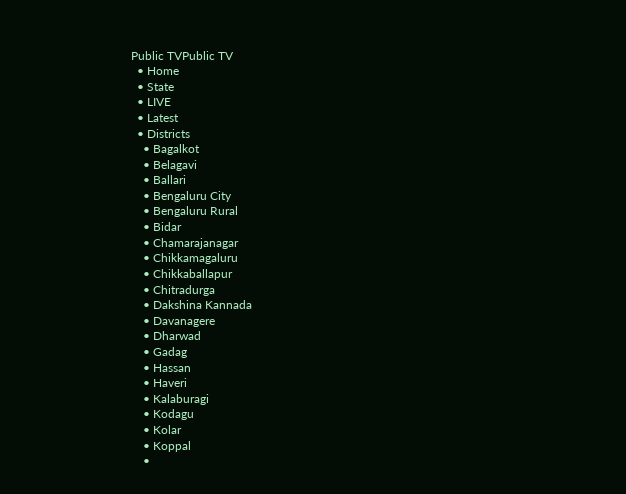Public TVPublic TV
  • Home
  • State
  • LIVE
  • Latest
  • Districts
    • Bagalkot
    • Belagavi
    • Ballari
    • Bengaluru City
    • Bengaluru Rural
    • Bidar
    • Chamarajanagar
    • Chikkamagaluru
    • Chikkaballapur
    • Chitradurga
    • Dakshina Kannada
    • Davanagere
    • Dharwad
    • Gadag
    • Hassan
    • Haveri
    • Kalaburagi
    • Kodagu
    • Kolar
    • Koppal
    •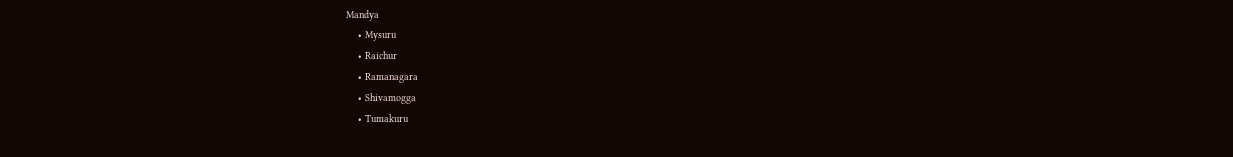Mandya
    • Mysuru
    • Raichur
    • Ramanagara
    • Shivamogga
    • Tumakuru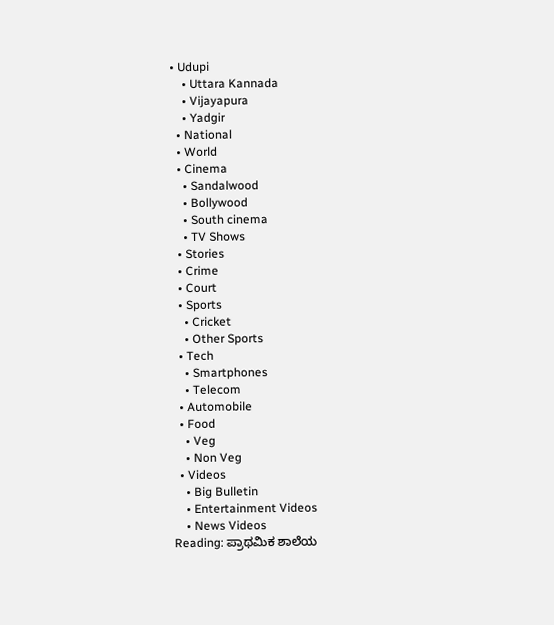• Udupi
    • Uttara Kannada
    • Vijayapura
    • Yadgir
  • National
  • World
  • Cinema
    • Sandalwood
    • Bollywood
    • South cinema
    • TV Shows
  • Stories
  • Crime
  • Court
  • Sports
    • Cricket
    • Other Sports
  • Tech
    • Smartphones
    • Telecom
  • Automobile
  • Food
    • Veg
    • Non Veg
  • Videos
    • Big Bulletin
    • Entertainment Videos
    • News Videos
Reading: ಪ್ರಾಥಮಿಕ ಶಾಲೆಯ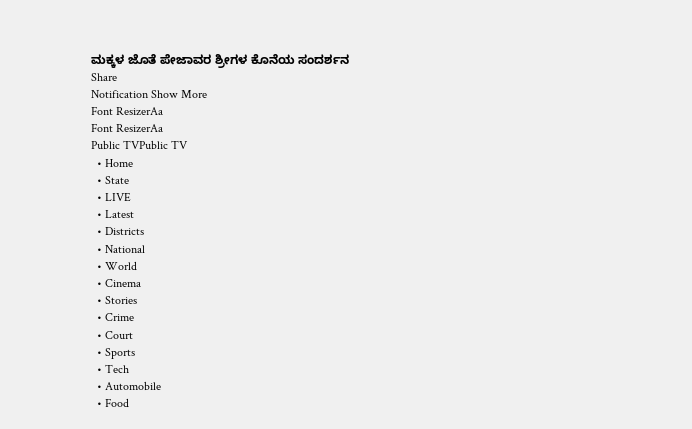ಮಕ್ಕಳ ಜೊತೆ ಪೇಜಾವರ ಶ್ರೀಗಳ ಕೊನೆಯ ಸಂದರ್ಶನ
Share
Notification Show More
Font ResizerAa
Font ResizerAa
Public TVPublic TV
  • Home
  • State
  • LIVE
  • Latest
  • Districts
  • National
  • World
  • Cinema
  • Stories
  • Crime
  • Court
  • Sports
  • Tech
  • Automobile
  • Food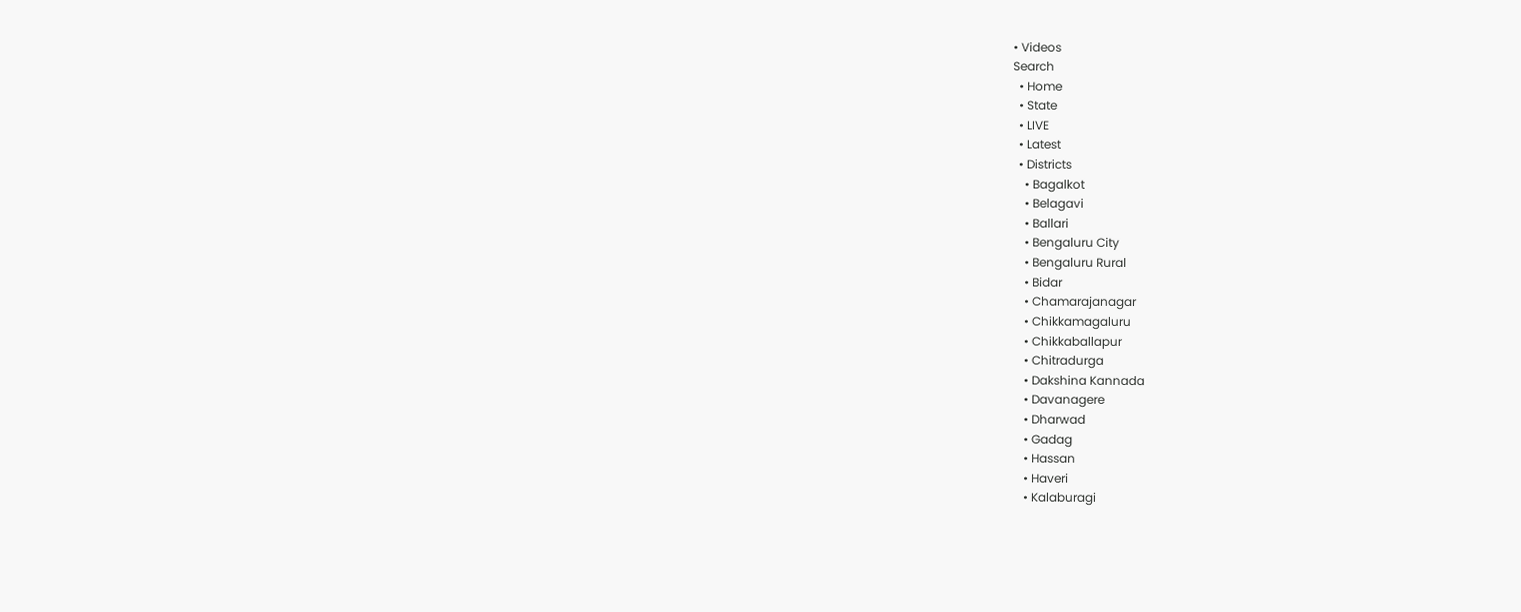• Videos
Search
  • Home
  • State
  • LIVE
  • Latest
  • Districts
    • Bagalkot
    • Belagavi
    • Ballari
    • Bengaluru City
    • Bengaluru Rural
    • Bidar
    • Chamarajanagar
    • Chikkamagaluru
    • Chikkaballapur
    • Chitradurga
    • Dakshina Kannada
    • Davanagere
    • Dharwad
    • Gadag
    • Hassan
    • Haveri
    • Kalaburagi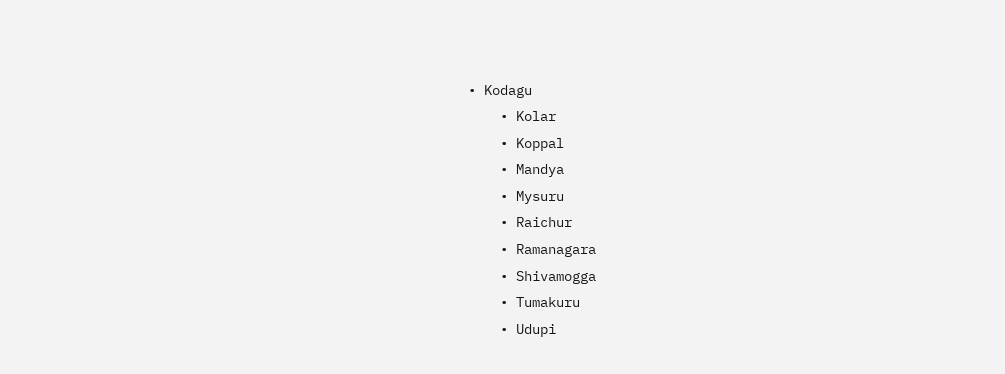• Kodagu
    • Kolar
    • Koppal
    • Mandya
    • Mysuru
    • Raichur
    • Ramanagara
    • Shivamogga
    • Tumakuru
    • Udupi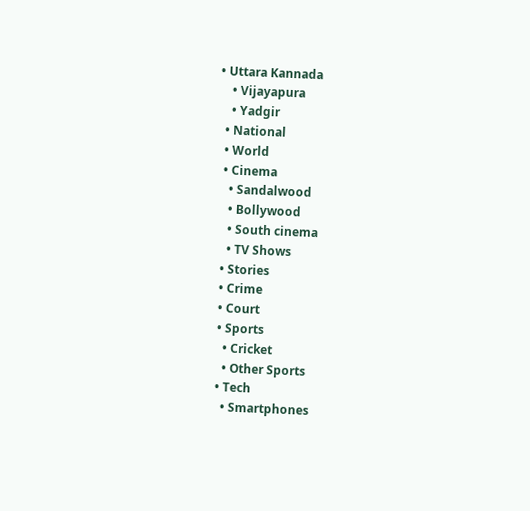• Uttara Kannada
    • Vijayapura
    • Yadgir
  • National
  • World
  • Cinema
    • Sandalwood
    • Bollywood
    • South cinema
    • TV Shows
  • Stories
  • Crime
  • Court
  • Sports
    • Cricket
    • Other Sports
  • Tech
    • Smartphones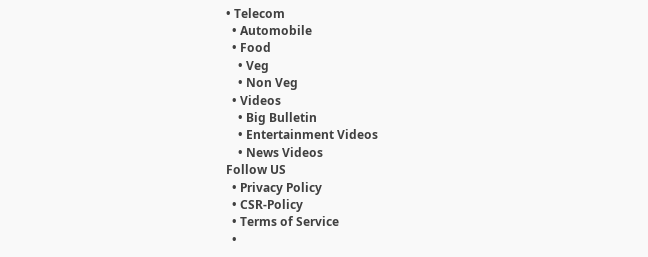• Telecom
  • Automobile
  • Food
    • Veg
    • Non Veg
  • Videos
    • Big Bulletin
    • Entertainment Videos
    • News Videos
Follow US
  • Privacy Policy
  • CSR-Policy
  • Terms of Service
  •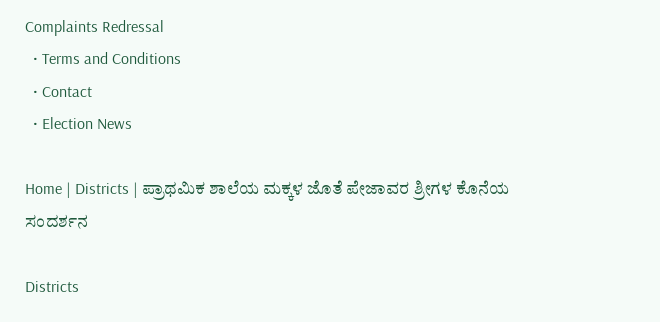Complaints Redressal
  • Terms and Conditions
  • Contact
  • Election News

Home | Districts | ಪ್ರಾಥಮಿಕ ಶಾಲೆಯ ಮಕ್ಕಳ ಜೊತೆ ಪೇಜಾವರ ಶ್ರೀಗಳ ಕೊನೆಯ ಸಂದರ್ಶನ

Districts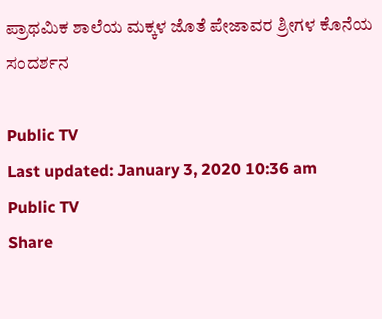ಪ್ರಾಥಮಿಕ ಶಾಲೆಯ ಮಕ್ಕಳ ಜೊತೆ ಪೇಜಾವರ ಶ್ರೀಗಳ ಕೊನೆಯ ಸಂದರ್ಶನ

Public TV
Last updated: January 3, 2020 10:36 am
Public TV
Share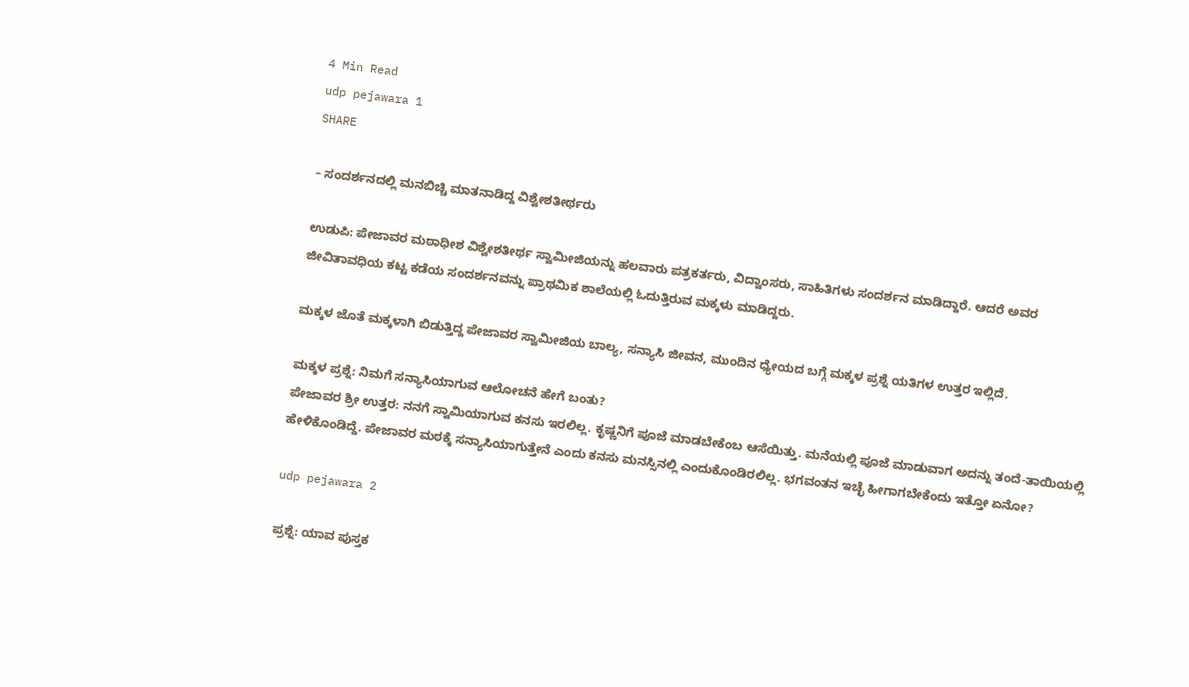4 Min Read
udp pejawara 1
SHARE

– ಸಂದರ್ಶನದಲ್ಲಿ ಮನಬಿಚ್ಚಿ ಮಾತನಾಡಿದ್ದ ವಿಶ್ವೇಶತೀರ್ಥರು

ಉಡುಪಿ: ಪೇಜಾವರ ಮಠಾಧೀಶ ವಿಶ್ವೇಶತೀರ್ಥ ಸ್ವಾಮೀಜಿಯನ್ನು ಹಲವಾರು ಪತ್ರಕರ್ತರು, ವಿದ್ವಾಂಸರು, ಸಾಹಿತಿಗಳು ಸಂದರ್ಶನ ಮಾಡಿದ್ದಾರೆ. ಆದರೆ ಅವರ ಜೀವಿತಾವಧಿಯ ಕಟ್ಟ ಕಡೆಯ ಸಂದರ್ಶನವನ್ನು ಪ್ರಾಥಮಿಕ ಶಾಲೆಯಲ್ಲಿ ಓದುತ್ತಿರುವ ಮಕ್ಕಳು ಮಾಡಿದ್ದರು.

ಮಕ್ಕಳ ಜೊತೆ ಮಕ್ಕಳಾಗಿ ಬಿಡುತ್ತಿದ್ದ ಪೇಜಾವರ ಸ್ವಾಮೀಜಿಯ ಬಾಲ್ಯ, ಸನ್ಯಾಸಿ ಜೀವನ, ಮುಂದಿನ ಧ್ಯೇಯದ ಬಗ್ಗೆ ಮಕ್ಕಳ ಪ್ರಶ್ನೆ ಯತಿಗಳ ಉತ್ತರ ಇಲ್ಲಿದೆ.

ಮಕ್ಕಳ ಪ್ರಶ್ನೆ: ನಿಮಗೆ ಸನ್ಯಾಸಿಯಾಗುವ ಆಲೋಚನೆ ಹೇಗೆ ಬಂತು?
ಪೇಜಾವರ ಶ್ರೀ ಉತ್ತರ: ನನಗೆ ಸ್ವಾಮಿಯಾಗುವ ಕನಸು ಇರಲಿಲ್ಲ. ಕೃಷ್ಣನಿಗೆ ಪೂಜೆ ಮಾಡಬೇಕೆಂಬ ಆಸೆಯಿತ್ತು. ಮನೆಯಲ್ಲಿ ಪೂಜೆ ಮಾಡುವಾಗ ಅದನ್ನು ತಂದೆ-ತಾಯಿಯಲ್ಲಿ ಹೇಳಿಕೊಂಡಿದ್ದೆ. ಪೇಜಾವರ ಮಠಕ್ಕೆ ಸನ್ಯಾಸಿಯಾಗುತ್ತೇನೆ ಎಂದು ಕನಸು ಮನಸ್ಸಿನಲ್ಲಿ ಎಂದುಕೊಂಡಿರಲಿಲ್ಲ. ಭಗವಂತನ ಇಚ್ಛೆ ಹೀಗಾಗಬೇಕೆಂದು ಇತ್ತೋ ಏನೋ?

udp pejawara 2

ಪ್ರಶ್ನೆ: ಯಾವ ಪುಸ್ತಕ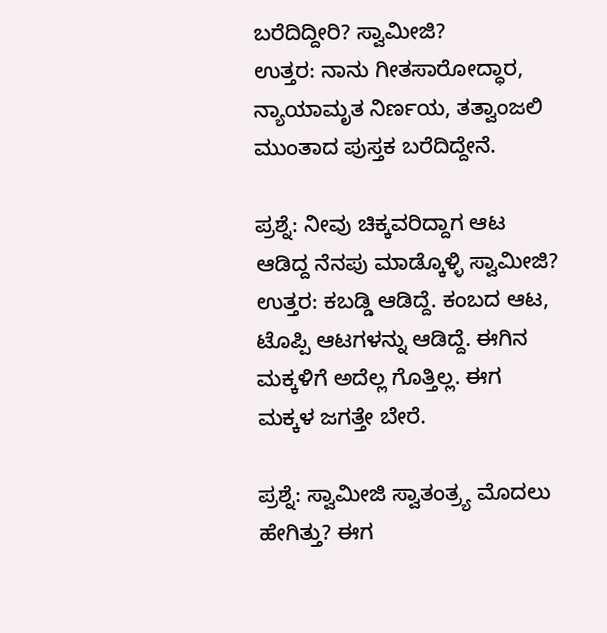ಬರೆದಿದ್ದೀರಿ? ಸ್ವಾಮೀಜಿ?
ಉತ್ತರ: ನಾನು ಗೀತಸಾರೋದ್ಧಾರ, ನ್ಯಾಯಾಮೃತ ನಿರ್ಣಯ, ತತ್ವಾಂಜಲಿ ಮುಂತಾದ ಪುಸ್ತಕ ಬರೆದಿದ್ದೇನೆ.

ಪ್ರಶ್ನೆ: ನೀವು ಚಿಕ್ಕವರಿದ್ದಾಗ ಆಟ ಆಡಿದ್ದ ನೆನಪು ಮಾಡ್ಕೊಳ್ಳಿ ಸ್ವಾಮೀಜಿ?
ಉತ್ತರ: ಕಬಡ್ಡಿ ಆಡಿದ್ದೆ. ಕಂಬದ ಆಟ, ಟೊಪ್ಪಿ ಆಟಗಳನ್ನು ಆಡಿದ್ದೆ. ಈಗಿನ ಮಕ್ಕಳಿಗೆ ಅದೆಲ್ಲ ಗೊತ್ತಿಲ್ಲ. ಈಗ ಮಕ್ಕಳ ಜಗತ್ತೇ ಬೇರೆ.

ಪ್ರಶ್ನೆ: ಸ್ವಾಮೀಜಿ ಸ್ವಾತಂತ್ರ್ಯ ಮೊದಲು ಹೇಗಿತ್ತು? ಈಗ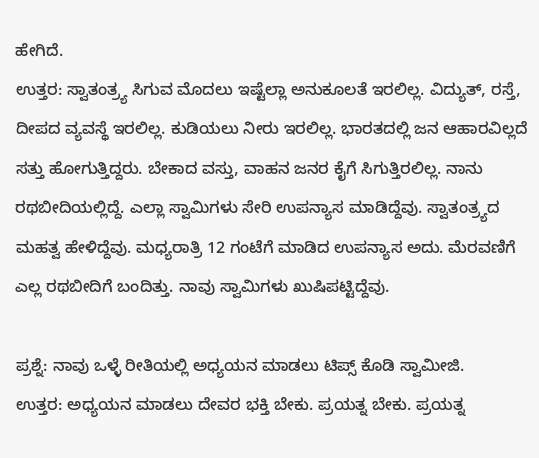ಹೇಗಿದೆ.
ಉತ್ತರ: ಸ್ವಾತಂತ್ರ್ಯ ಸಿಗುವ ಮೊದಲು ಇಷ್ಟೆಲ್ಲಾ ಅನುಕೂಲತೆ ಇರಲಿಲ್ಲ. ವಿದ್ಯುತ್, ರಸ್ತೆ, ದೀಪದ ವ್ಯವಸ್ಥೆ ಇರಲಿಲ್ಲ. ಕುಡಿಯಲು ನೀರು ಇರಲಿಲ್ಲ. ಭಾರತದಲ್ಲಿ ಜನ ಆಹಾರವಿಲ್ಲದೆ ಸತ್ತು ಹೋಗುತ್ತಿದ್ದರು. ಬೇಕಾದ ವಸ್ತು, ವಾಹನ ಜನರ ಕೈಗೆ ಸಿಗುತ್ತಿರಲಿಲ್ಲ. ನಾನು ರಥಬೀದಿಯಲ್ಲಿದ್ದೆ. ಎಲ್ಲಾ ಸ್ವಾಮಿಗಳು ಸೇರಿ ಉಪನ್ಯಾಸ ಮಾಡಿದ್ದೆವು. ಸ್ವಾತಂತ್ರ್ಯದ ಮಹತ್ವ ಹೇಳಿದ್ದೆವು. ಮಧ್ಯರಾತ್ರಿ 12 ಗಂಟೆಗೆ ಮಾಡಿದ ಉಪನ್ಯಾಸ ಅದು. ಮೆರವಣಿಗೆ ಎಲ್ಲ ರಥಬೀದಿಗೆ ಬಂದಿತ್ತು. ನಾವು ಸ್ವಾಮಿಗಳು ಖುಷಿಪಟ್ಟಿದ್ದೆವು.

ಪ್ರಶ್ನೆ: ನಾವು ಒಳ್ಳೆ ರೀತಿಯಲ್ಲಿ ಅಧ್ಯಯನ ಮಾಡಲು ಟಿಪ್ಸ್ ಕೊಡಿ ಸ್ವಾಮೀಜಿ.
ಉತ್ತರ: ಅಧ್ಯಯನ ಮಾಡಲು ದೇವರ ಭಕ್ತಿ ಬೇಕು. ಪ್ರಯತ್ನ ಬೇಕು. ಪ್ರಯತ್ನ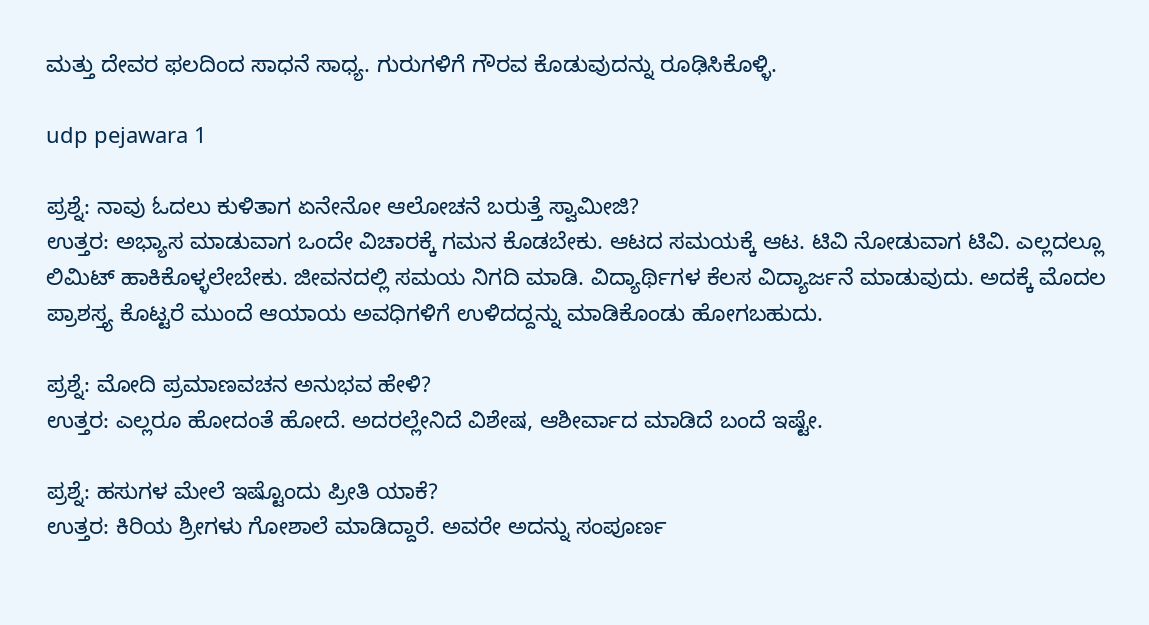ಮತ್ತು ದೇವರ ಫಲದಿಂದ ಸಾಧನೆ ಸಾಧ್ಯ. ಗುರುಗಳಿಗೆ ಗೌರವ ಕೊಡುವುದನ್ನು ರೂಢಿಸಿಕೊಳ್ಳಿ.

udp pejawara 1

ಪ್ರಶ್ನೆ: ನಾವು ಓದಲು ಕುಳಿತಾಗ ಏನೇನೋ ಆಲೋಚನೆ ಬರುತ್ತೆ ಸ್ವಾಮೀಜಿ?
ಉತ್ತರ: ಅಭ್ಯಾಸ ಮಾಡುವಾಗ ಒಂದೇ ವಿಚಾರಕ್ಕೆ ಗಮನ ಕೊಡಬೇಕು. ಆಟದ ಸಮಯಕ್ಕೆ ಆಟ. ಟಿವಿ ನೋಡುವಾಗ ಟಿವಿ. ಎಲ್ಲದಲ್ಲೂ ಲಿಮಿಟ್ ಹಾಕಿಕೊಳ್ಳಲೇಬೇಕು. ಜೀವನದಲ್ಲಿ ಸಮಯ ನಿಗದಿ ಮಾಡಿ. ವಿದ್ಯಾರ್ಥಿಗಳ ಕೆಲಸ ವಿದ್ಯಾರ್ಜನೆ ಮಾಡುವುದು. ಅದಕ್ಕೆ ಮೊದಲ ಪ್ರಾಶಸ್ತ್ಯ ಕೊಟ್ಟರೆ ಮುಂದೆ ಆಯಾಯ ಅವಧಿಗಳಿಗೆ ಉಳಿದದ್ದನ್ನು ಮಾಡಿಕೊಂಡು ಹೋಗಬಹುದು.

ಪ್ರಶ್ನೆ: ಮೋದಿ ಪ್ರಮಾಣವಚನ ಅನುಭವ ಹೇಳಿ?
ಉತ್ತರ: ಎಲ್ಲರೂ ಹೋದಂತೆ ಹೋದೆ. ಅದರಲ್ಲೇನಿದೆ ವಿಶೇಷ, ಆಶೀರ್ವಾದ ಮಾಡಿದೆ ಬಂದೆ ಇಷ್ಟೇ.

ಪ್ರಶ್ನೆ: ಹಸುಗಳ ಮೇಲೆ ಇಷ್ಟೊಂದು ಪ್ರೀತಿ ಯಾಕೆ?
ಉತ್ತರ: ಕಿರಿಯ ಶ್ರೀಗಳು ಗೋಶಾಲೆ ಮಾಡಿದ್ದಾರೆ. ಅವರೇ ಅದನ್ನು ಸಂಪೂರ್ಣ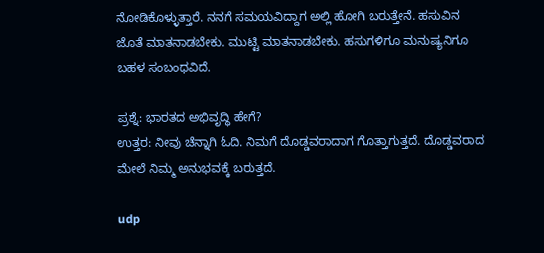ನೋಡಿಕೊಳ್ಳುತ್ತಾರೆ. ನನಗೆ ಸಮಯವಿದ್ದಾಗ ಅಲ್ಲಿ ಹೋಗಿ ಬರುತ್ತೇನೆ. ಹಸುವಿನ ಜೊತೆ ಮಾತನಾಡಬೇಕು. ಮುಟ್ಟಿ ಮಾತನಾಡಬೇಕು. ಹಸುಗಳಿಗೂ ಮನುಷ್ಯನಿಗೂ ಬಹಳ ಸಂಬಂಧವಿದೆ.

ಪ್ರಶ್ನೆ: ಭಾರತದ ಅಭಿವೃದ್ಧಿ ಹೇಗೆ?
ಉತ್ತರ: ನೀವು ಚೆನ್ನಾಗಿ ಓದಿ. ನಿಮಗೆ ದೊಡ್ಡವರಾದಾಗ ಗೊತ್ತಾಗುತ್ತದೆ. ದೊಡ್ಡವರಾದ ಮೇಲೆ ನಿಮ್ಮ ಅನುಭವಕ್ಕೆ ಬರುತ್ತದೆ.

udp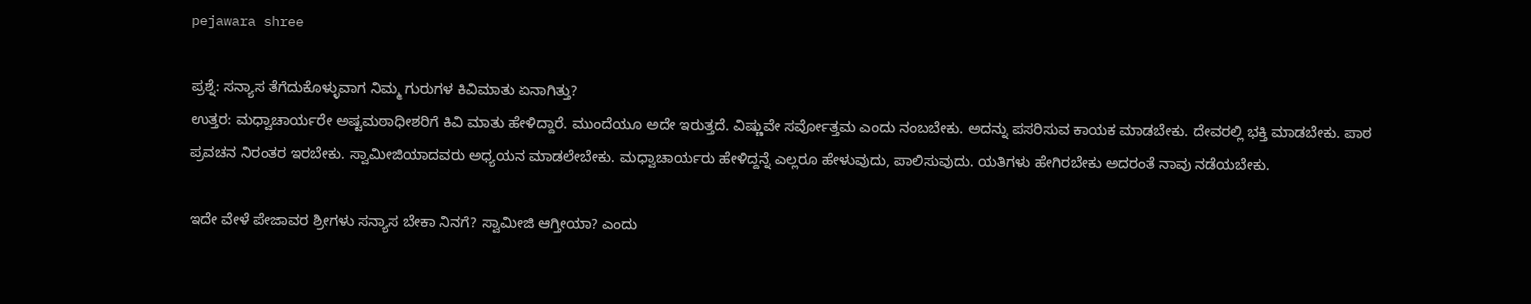pejawara shree

ಪ್ರಶ್ನೆ: ಸನ್ಯಾಸ ತೆಗೆದುಕೊಳ್ಳುವಾಗ ನಿಮ್ಮ ಗುರುಗಳ ಕಿವಿಮಾತು ಏನಾಗಿತ್ತು?
ಉತ್ತರ: ಮಧ್ವಾಚಾರ್ಯರೇ ಅಷ್ಟಮಠಾಧೀಶರಿಗೆ ಕಿವಿ ಮಾತು ಹೇಳಿದ್ದಾರೆ. ಮುಂದೆಯೂ ಅದೇ ಇರುತ್ತದೆ. ವಿಷ್ಣುವೇ ಸರ್ವೋತ್ತಮ ಎಂದು ನಂಬಬೇಕು. ಅದನ್ನು ಪಸರಿಸುವ ಕಾಯಕ ಮಾಡಬೇಕು. ದೇವರಲ್ಲಿ ಭಕ್ತಿ ಮಾಡಬೇಕು. ಪಾಠ ಪ್ರವಚನ ನಿರಂತರ ಇರಬೇಕು. ಸ್ವಾಮೀಜಿಯಾದವರು ಅಧ್ಯಯನ ಮಾಡಲೇಬೇಕು. ಮಧ್ವಾಚಾರ್ಯರು ಹೇಳಿದ್ದನ್ನೆ ಎಲ್ಲರೂ ಹೇಳುವುದು, ಪಾಲಿಸುವುದು. ಯತಿಗಳು ಹೇಗಿರಬೇಕು ಅದರಂತೆ ನಾವು ನಡೆಯಬೇಕು.

ಇದೇ ವೇಳೆ ಪೇಜಾವರ ಶ್ರೀಗಳು ಸನ್ಯಾಸ ಬೇಕಾ ನಿನಗೆ? ಸ್ವಾಮೀಜಿ ಆಗ್ತೀಯಾ? ಎಂದು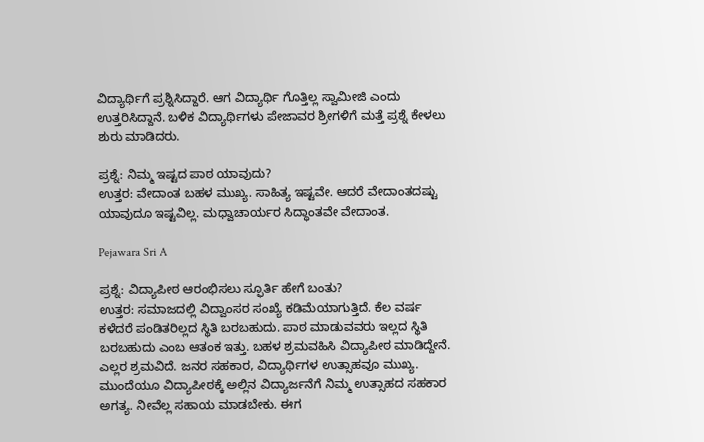ವಿದ್ಯಾರ್ಥಿಗೆ ಪ್ರಶ್ನಿಸಿದ್ದಾರೆ. ಆಗ ವಿದ್ಯಾರ್ಥಿ ಗೊತ್ತಿಲ್ಲ ಸ್ವಾಮೀಜಿ ಎಂದು ಉತ್ತರಿಸಿದ್ದಾನೆ. ಬಳಿಕ ವಿದ್ಯಾರ್ಥಿಗಳು ಪೇಜಾವರ ಶ್ರೀಗಳಿಗೆ ಮತ್ತೆ ಪ್ರಶ್ನೆ ಕೇಳಲು ಶುರು ಮಾಡಿದರು.

ಪ್ರಶ್ನೆ: ನಿಮ್ಮ ಇಷ್ಟದ ಪಾಠ ಯಾವುದು?
ಉತ್ತರ: ವೇದಾಂತ ಬಹಳ ಮುಖ್ಯ. ಸಾಹಿತ್ಯ ಇಷ್ಟವೇ. ಆದರೆ ವೇದಾಂತದಷ್ಟು ಯಾವುದೂ ಇಷ್ಟವಿಲ್ಲ. ಮಧ್ವಾಚಾರ್ಯರ ಸಿದ್ಧಾಂತವೇ ವೇದಾಂತ.

Pejawara Sri A

ಪ್ರಶ್ನೆ: ವಿದ್ಯಾಪೀಠ ಆರಂಭಿಸಲು ಸ್ಫೂರ್ತಿ ಹೇಗೆ ಬಂತು?
ಉತ್ತರ: ಸಮಾಜದಲ್ಲಿ ವಿದ್ವಾಂಸರ ಸಂಖ್ಯೆ ಕಡಿಮೆಯಾಗುತ್ತಿದೆ. ಕೆಲ ವರ್ಷ ಕಳೆದರೆ ಪಂಡಿತರಿಲ್ಲದ ಸ್ಥಿತಿ ಬರಬಹುದು. ಪಾಠ ಮಾಡುವವರು ಇಲ್ಲದ ಸ್ಥಿತಿ ಬರಬಹುದು ಎಂಬ ಆತಂಕ ಇತ್ತು. ಬಹಳ ಶ್ರಮವಹಿಸಿ ವಿದ್ಯಾಪೀಠ ಮಾಡಿದ್ದೇನೆ. ಎಲ್ಲರ ಶ್ರಮವಿದೆ. ಜನರ ಸಹಕಾರ, ವಿದ್ಯಾರ್ಥಿಗಳ ಉತ್ಸಾಹವೂ ಮುಖ್ಯ. ಮುಂದೆಯೂ ವಿದ್ಯಾಪೀಠಕ್ಕೆ ಅಲ್ಲಿನ ವಿದ್ಯಾರ್ಜನೆಗೆ ನಿಮ್ಮ ಉತ್ಸಾಹದ ಸಹಕಾರ ಅಗತ್ಯ. ನೀವೆಲ್ಲ ಸಹಾಯ ಮಾಡಬೇಕು. ಈಗ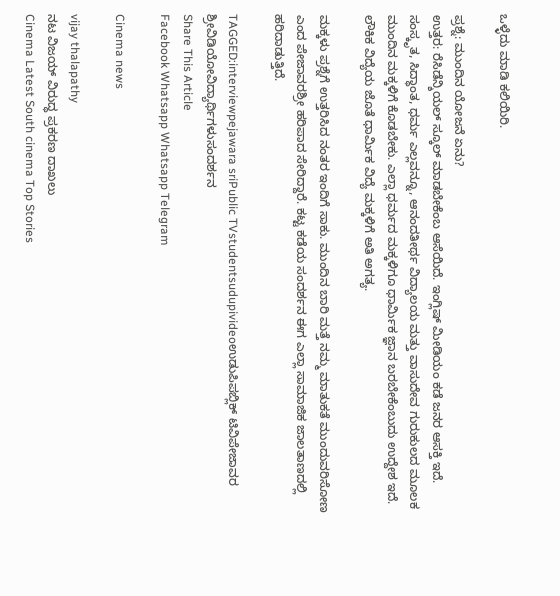ಒಳ್ಳೆದು ಮಾಡಿ ಕಲಿಯಿರಿ.

ಪ್ರಶ್ನೆ: ಮುಂದಿನ ಯೋಜನೆ ಏನು?
ಉತ್ತರ: ರೆಸಿಡೆನ್ಶಿಯಲ್ ಸ್ಕೂಲ್ ಮಾಡಬೇಕೆಂಬ ಆಸೆಯಿದೆ. ಇಂಗ್ಲಿಷ್ ಮೀಡಿಯಂ ಕಡೆ ಜನರ ಆಸಕ್ತಿ ಇದೆ. ಸಂಸ್ಕೃತ, ಸಿದ್ಧಾಂತ, ಧರ್ಮ ಎಲ್ಲವನ್ನೂ, ಆನಂದತೀರ್ಥ ವಿದ್ಯಾಲಯ ಮತ್ತು ವಾಸುದೇವ ಗುರುಕುಲದ ಮೂಲಕ ಮುಂದಿನ ಮಕ್ಕಳಿಗೆ ಕೊಡಬೇಕು. ಎಲ್ಲಾ ಧರ್ಮದ ಮಕ್ಕಳಿಗೂ ಧಾರ್ಮಿಕ ಜ್ಞಾನ ಬರಬೇಕೆಂಬುದು ಉದ್ದೇಶ ಇದೆ. ಲೌಕಿಕ ವಿದ್ಯೆಯ ಜೊತೆ ಧಾರ್ಮಿಕ ವಿದ್ಯೆ ಮಕ್ಕಳಿಗೆ ಅತಿ ಅಗತ್ಯ.

ಮಕ್ಕಳು ಪ್ರಶ್ನೆಗೆ ಉತ್ತರಿಸಿದ ನಂತರ ಇಂದಿಗೆ ಸಾಕು. ಮುಂದಿನ ಬಾರಿ ಮತ್ತೆ ನಮ್ಮ ಮಾತುಕತೆ ಮುಂದುವರಿಸೋಣ ಎಂದ ಪೇಜಾವರಶ್ರೀ ಹರಿಪಾದ ಸೇರಿದ್ದಾರೆ. ಕಟ್ಟ ಕಡೆಯ ಸಂದರ್ಶನ ಈಗ ಎಲ್ಲಾ ಸಾಮಾಜಿಕ ಜಾಲತಾಣದಲ್ಲಿ ಹರಿದಾಡುತ್ತಿದೆ.

TAGGED:interviewpejawara sriPublic TVstudentsudupivideoಉಡುಪಿಪಬ್ಲಿಕ್ ಟಿವಿಪೇಜಾವರ ಶ್ರೀವಿಡಿಯೋವಿದ್ಯಾರ್ಥಿಗಳುಸಂದರ್ಶನ
Share This Article
Facebook Whatsapp Whatsapp Telegram

Cinema news

vijay thalapathy
ನಟ ವಿಜಯ್‌ ವಿರುದ್ಧ ಪ್ರಕರಣ ದಾಖಲು
Cinema Latest South cinema Top Stories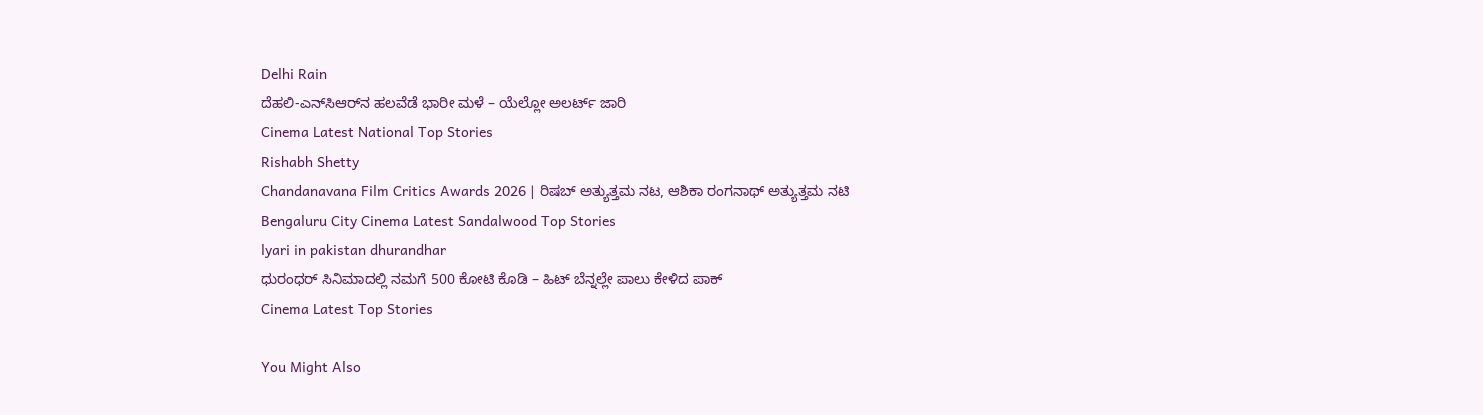Delhi Rain
ದೆಹಲಿ-ಎನ್‌ಸಿಆರ್‌ನ ಹಲವೆಡೆ ಭಾರೀ ಮಳೆ – ಯೆಲ್ಲೋ ಅಲರ್ಟ್ ಜಾರಿ
Cinema Latest National Top Stories
Rishabh Shetty
Chandanavana Film Critics Awards 2026 | ರಿಷಬ್ ಅತ್ಯುತ್ತಮ ನಟ, ಆಶಿಕಾ ರಂಗನಾಥ್ ಅತ್ಯುತ್ತಮ ನಟಿ
Bengaluru City Cinema Latest Sandalwood Top Stories
lyari in pakistan dhurandhar
ಧುರಂಧರ್‌ ಸಿನಿಮಾದಲ್ಲಿ ನಮಗೆ 500 ಕೋಟಿ ಕೊಡಿ – ಹಿಟ್‌ ಬೆನ್ನಲ್ಲೇ ಪಾಲು ಕೇಳಿದ ಪಾಕ್‌
Cinema Latest Top Stories

You Might Also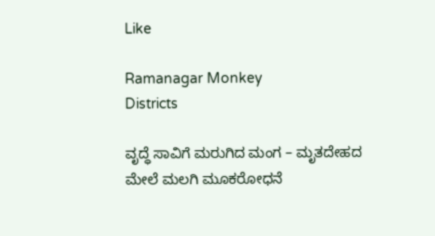Like

Ramanagar Monkey
Districts

ವೃದ್ಧೆ ಸಾವಿಗೆ ಮರುಗಿದ ಮಂಗ – ಮೃತದೇಹದ ಮೇಲೆ ಮಲಗಿ ಮೂಕರೋಧನೆ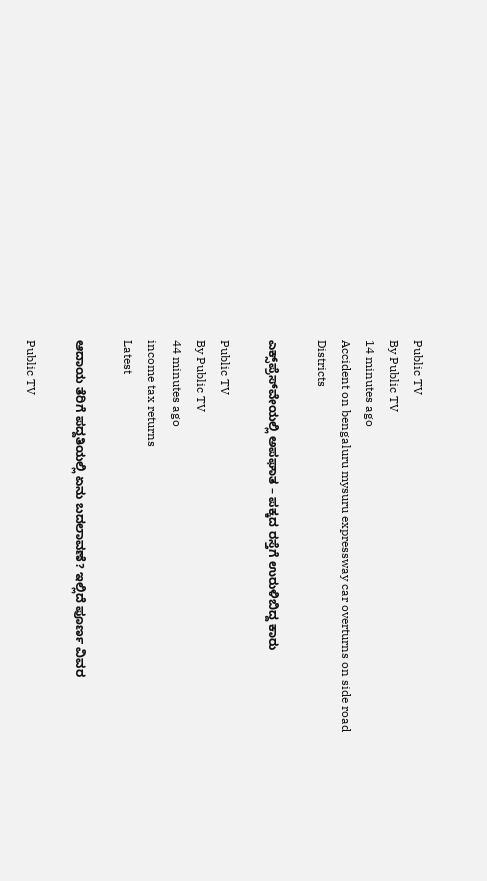Public TV
By Public TV
14 minutes ago
Accident on bengaluru mysuru expressway car overturns on side road
Districts

ಎಕ್ಸ್‌ಪ್ರೆಸ್‌ವೇಯಲ್ಲಿ ಅಪಘಾತ – ಪಕ್ಕದ ರಸ್ತೆಗೆ ಉರುಳಿಬಿದ್ದ ಕಾರು

Public TV
By Public TV
44 minutes ago
income tax returns
Latest

ಆದಾಯ ತೆರಿಗೆ ಪದ್ದತಿಯಲ್ಲಿ ಏನು ಬದಲಾವಣೆ? ಇಲ್ಲಿದೆ ಪೂರ್ಣ ವಿವರ

Public TV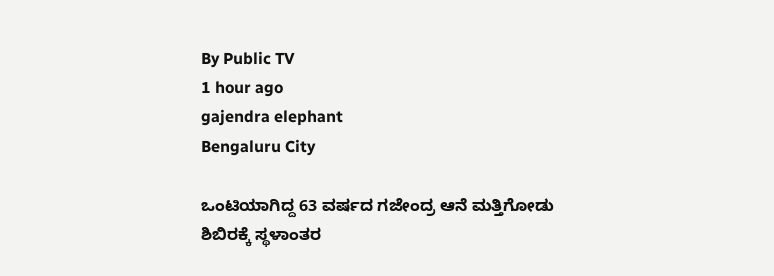By Public TV
1 hour ago
gajendra elephant
Bengaluru City

ಒಂಟಿಯಾಗಿದ್ದ 63 ವರ್ಷದ ಗಜೇಂದ್ರ ಆನೆ ಮತ್ತಿಗೋಡು ಶಿಬಿರಕ್ಕೆ ಸ್ಥಳಾಂತರ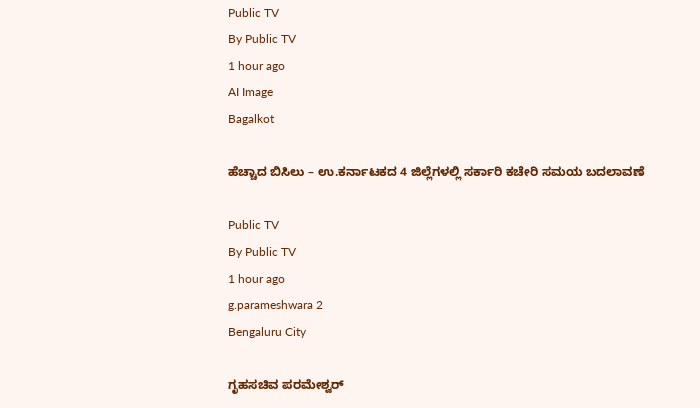Public TV
By Public TV
1 hour ago
AI Image
Bagalkot

ಹೆಚ್ಚಾದ ಬಿಸಿಲು – ಉ.ಕರ್ನಾಟಕದ 4 ಜಿಲ್ಲೆಗಳಲ್ಲಿ ಸರ್ಕಾರಿ ಕಚೇರಿ ಸಮಯ ಬದಲಾವಣೆ

Public TV
By Public TV
1 hour ago
g.parameshwara 2
Bengaluru City

ಗೃಹಸಚಿವ ಪರಮೇಶ್ವರ್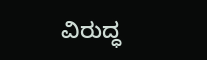ವಿರುದ್ಧ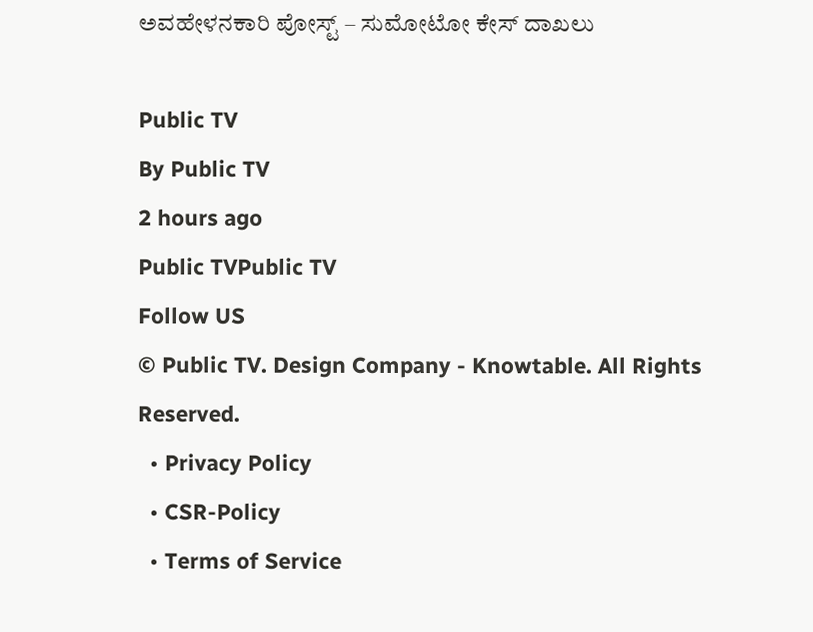ಅವಹೇಳನಕಾರಿ ಪೋಸ್ಟ್‌ – ಸುಮೋಟೋ ಕೇಸ್ ದಾಖಲು

Public TV
By Public TV
2 hours ago
Public TVPublic TV
Follow US
© Public TV. Design Company - Knowtable. All Rights Reserved.
  • Privacy Policy
  • CSR-Policy
  • Terms of Service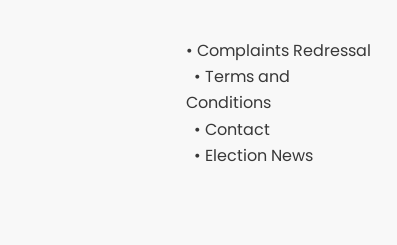• Complaints Redressal
  • Terms and Conditions
  • Contact
  • Election News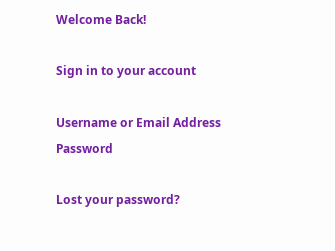Welcome Back!

Sign in to your account

Username or Email Address
Password

Lost your password?